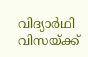വിദ്യാര്‍ഥി വിസയ്ക്ക്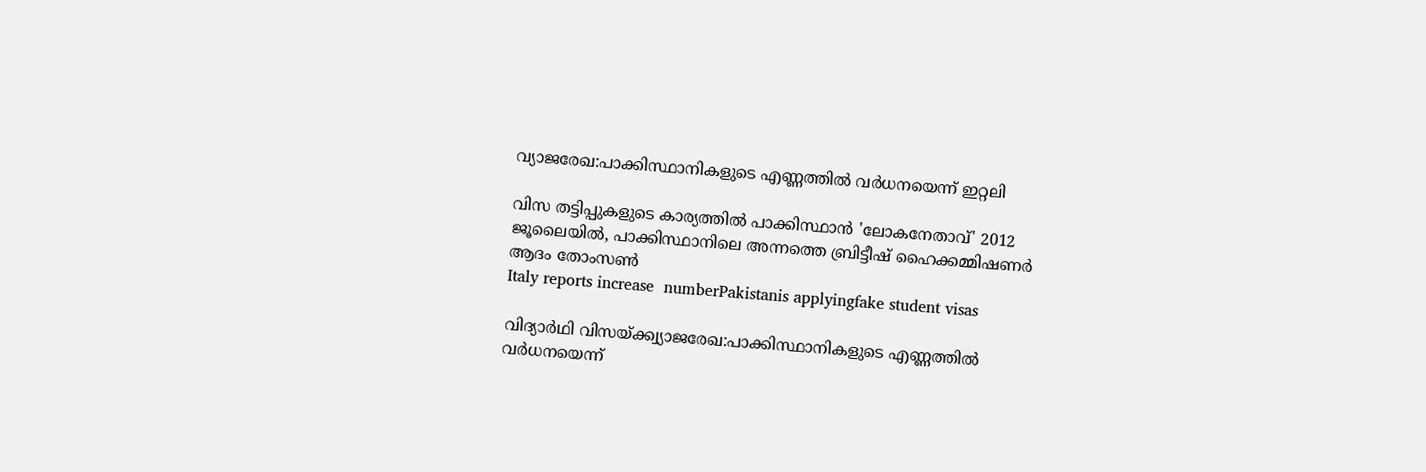വ്യാജരേഖ:പാക്കിസ്ഥാനികളുടെ എണ്ണത്തില്‍ വര്‍ധനയെന്ന് ഇറ്റലി

വിസ തട്ടിപ്പുകളുടെ കാര്യത്തില്‍ പാക്കിസ്ഥാന്‍ 'ലോകനേതാവ്' 2012 ജൂലൈയില്‍, പാക്കിസ്ഥാനിലെ അന്നത്തെ ബ്രിട്ടീഷ് ഹൈക്കമ്മിഷണര്‍ ആദം തോംസണ്‍
Italy reports increase  numberPakistanis applyingfake student visas

വിദ്യാര്‍ഥി വിസയ്ക്ക്വ്യാജരേഖ:പാക്കിസ്ഥാനികളുടെ എണ്ണത്തില്‍ വര്‍ധനയെന്ന്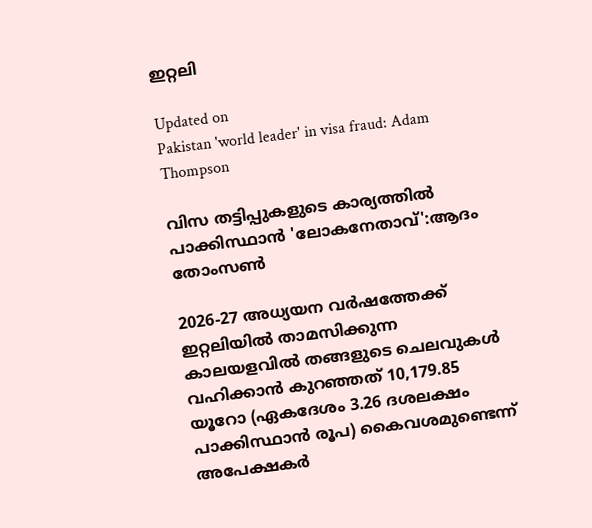ഇറ്റലി

Updated on
Pakistan 'world leader' in visa fraud: Adam Thompson

വിസ തട്ടിപ്പുകളുടെ കാര്യത്തില്‍ പാക്കിസ്ഥാന്‍ 'ലോകനേതാവ്':ആദം തോംസണ്‍

2026-27 അധ്യയന വര്‍ഷത്തേക്ക് ഇറ്റലിയില്‍ താമസിക്കുന്ന കാലയളവില്‍ തങ്ങളുടെ ചെലവുകള്‍ വഹിക്കാന്‍ കുറഞ്ഞത് 10,179.85 യൂറോ (ഏകദേശം 3.26 ദശലക്ഷം പാക്കിസ്ഥാന്‍ രൂപ) കൈവശമുണ്ടെന്ന് അപേക്ഷകര്‍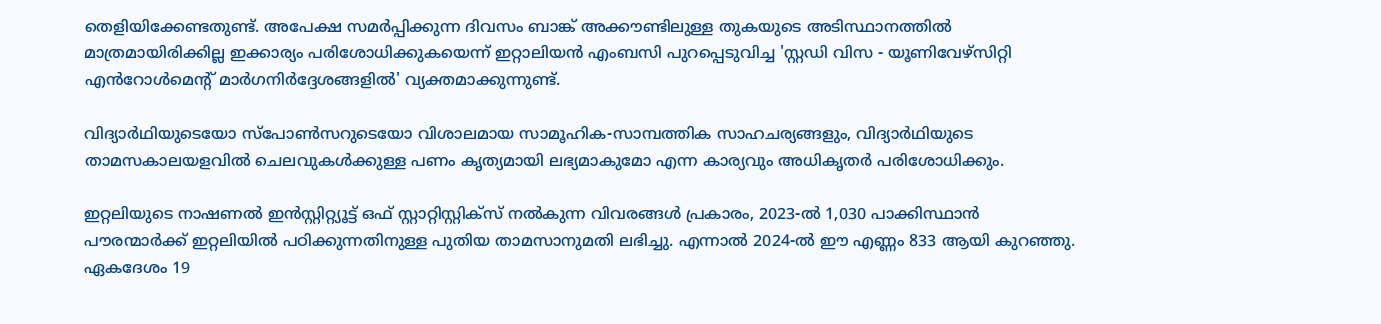തെളിയിക്കേണ്ടതുണ്ട്. അപേക്ഷ സമര്‍പ്പിക്കുന്ന ദിവസം ബാങ്ക് അക്കൗണ്ടിലുള്ള തുകയുടെ അടിസ്ഥാനത്തില്‍ മാത്രമായിരിക്കില്ല ഇക്കാര്യം പരിശോധിക്കുകയെന്ന് ഇറ്റാലിയന്‍ എംബസി പുറപ്പെടുവിച്ച 'സ്റ്റഡി വിസ - യൂണിവേഴ്‌സിറ്റി എൻറോള്‍മെന്‍റ് മാര്‍ഗനിര്‍ദ്ദേശങ്ങളില്‍' വ്യക്തമാക്കുന്നുണ്ട്.

വിദ്യാര്‍ഥിയുടെയോ സ്‌പോണ്‍സറുടെയോ വിശാലമായ സാമൂഹിക-സാമ്പത്തിക സാഹചര്യങ്ങളും, വിദ്യാര്‍ഥിയുടെ താമസകാലയളവില്‍ ചെലവുകള്‍ക്കുള്ള പണം കൃത്യമായി ലഭ്യമാകുമോ എന്ന കാര്യവും അധികൃതര്‍ പരിശോധിക്കും.

ഇറ്റലിയുടെ നാഷണല്‍ ഇന്‍സ്റ്റിറ്റ്യൂട്ട് ഒഫ് സ്റ്റാറ്റിസ്റ്റിക്‌സ് നല്‍കുന്ന വിവരങ്ങള്‍ പ്രകാരം, 2023-ല്‍ 1,030 പാക്കിസ്ഥാന്‍ പൗരന്മാര്‍ക്ക് ഇറ്റലിയില്‍ പഠിക്കുന്നതിനുള്ള പുതിയ താമസാനുമതി ലഭിച്ചു. എന്നാല്‍ 2024-ല്‍ ഈ എണ്ണം 833 ആയി കുറഞ്ഞു. ഏകദേശം 19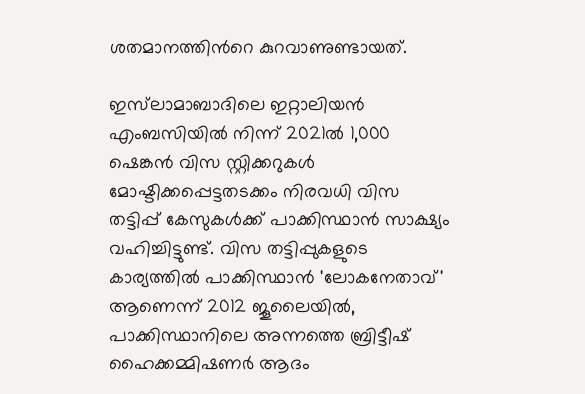ശതമാനത്തിന്‍റെ കുറവാണുണ്ടായത്.

ഇസ്‌ലാമാബാദിലെ ഇറ്റാലിയന്‍ എംബസിയില്‍ നിന്ന് 2021ല്‍ 1,000 ഷെങ്കന്‍ വിസ സ്റ്റിക്കറുകള്‍ മോഷ്ടിക്കപ്പെട്ടതടക്കം നിരവധി വിസ തട്ടിപ്പ് കേസുകള്‍ക്ക് പാക്കിസ്ഥാന്‍ സാക്ഷ്യം വഹിച്ചിട്ടുണ്ട്. വിസ തട്ടിപ്പുകളുടെ കാര്യത്തില്‍ പാക്കിസ്ഥാന്‍ 'ലോകനേതാവ്' ആണെന്ന് 2012 ജൂലൈയില്‍, പാക്കിസ്ഥാനിലെ അന്നത്തെ ബ്രിട്ടീഷ് ഹൈക്കമ്മിഷണര്‍ ആദം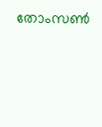തോംസണ്‍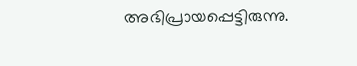അഭിപ്രായപ്പെട്ടിരുന്നു.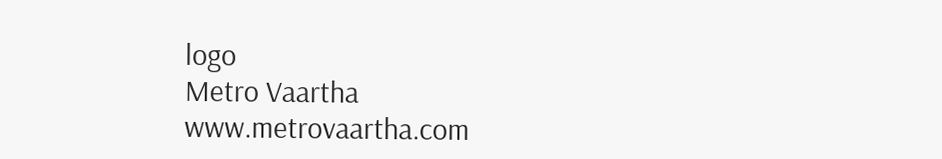logo
Metro Vaartha
www.metrovaartha.com